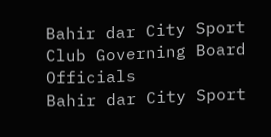Bahir dar City Sport Club Governing Board Officials
Bahir dar City Sport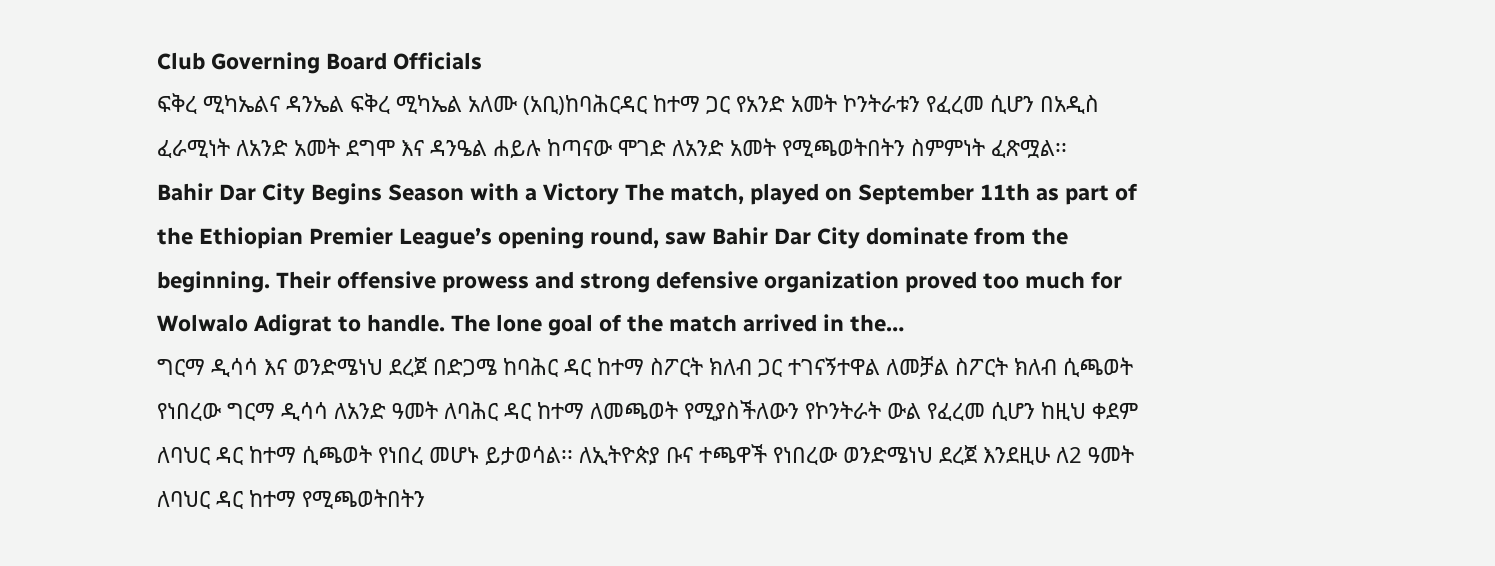Club Governing Board Officials
ፍቅረ ሚካኤልና ዳንኤል ፍቅረ ሚካኤል አለሙ (አቢ)ከባሕርዳር ከተማ ጋር የአንድ አመት ኮንትራቱን የፈረመ ሲሆን በአዲስ ፈራሚነት ለአንድ አመት ደግሞ እና ዳንዔል ሐይሉ ከጣናው ሞገድ ለአንድ አመት የሚጫወትበትን ስምምነት ፈጽሟል፡፡
Bahir Dar City Begins Season with a Victory The match, played on September 11th as part of the Ethiopian Premier League’s opening round, saw Bahir Dar City dominate from the beginning. Their offensive prowess and strong defensive organization proved too much for Wolwalo Adigrat to handle. The lone goal of the match arrived in the…
ግርማ ዲሳሳ እና ወንድሜነህ ደረጀ በድጋሜ ከባሕር ዳር ከተማ ስፖርት ክለብ ጋር ተገናኝተዋል ለመቻል ስፖርት ክለብ ሲጫወት የነበረው ግርማ ዲሳሳ ለአንድ ዓመት ለባሕር ዳር ከተማ ለመጫወት የሚያስችለውን የኮንትራት ውል የፈረመ ሲሆን ከዚህ ቀደም ለባህር ዳር ከተማ ሲጫወት የነበረ መሆኑ ይታወሳል፡፡ ለኢትዮጵያ ቡና ተጫዋች የነበረው ወንድሜነህ ደረጀ እንደዚሁ ለ2 ዓመት ለባህር ዳር ከተማ የሚጫወትበትን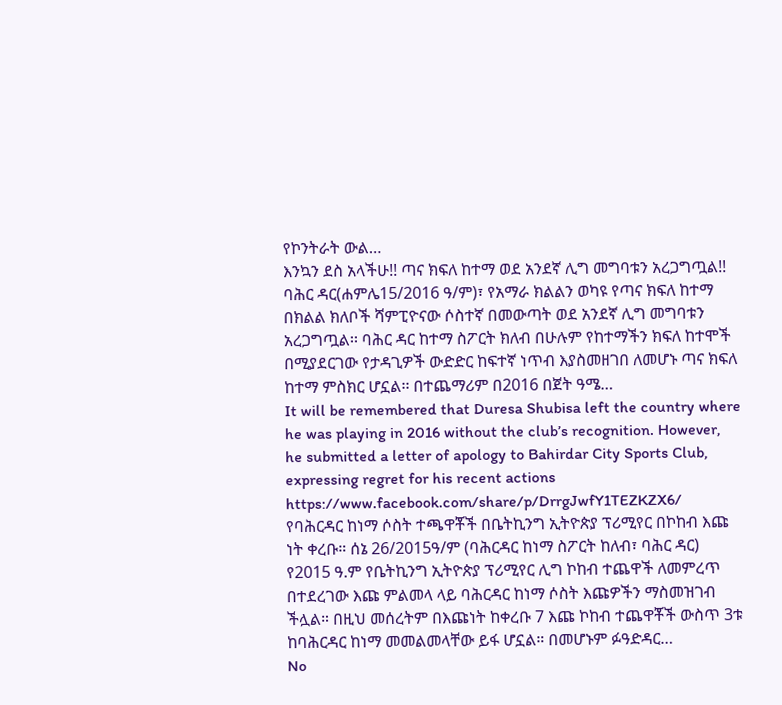የኮንትራት ውል…
እንኳን ደስ አላችሁ!! ጣና ክፍለ ከተማ ወደ አንደኛ ሊግ መግባቱን አረጋግጧል!! ባሕር ዳር(ሐምሌ15/2016 ዓ/ም)፣ የአማራ ክልልን ወካዩ የጣና ክፍለ ከተማ በክልል ክለቦች ሻምፒዮናው ሶስተኛ በመውጣት ወደ አንደኛ ሊግ መግባቱን አረጋግጧል፡፡ ባሕር ዳር ከተማ ስፖርት ክለብ በሁሉም የከተማችን ክፍለ ከተሞች በሚያደርገው የታዳጊዎች ውድድር ከፍተኛ ነጥብ እያስመዘገበ ለመሆኑ ጣና ክፍለ ከተማ ምስክር ሆኗል፡፡ በተጨማሪም በ2016 በጀት ዓሜ…
It will be remembered that Duresa Shubisa left the country where he was playing in 2016 without the club’s recognition. However, he submitted a letter of apology to Bahirdar City Sports Club, expressing regret for his recent actions https://www.facebook.com/share/p/DrrgJwfY1TEZKZX6/
የባሕርዳር ከነማ ሶስት ተጫዋቾች በቤትኪንግ ኢትዮጵያ ፕሪሚየር በኮከብ እጩ ነት ቀረቡ። ሰኔ 26/2015ዓ/ም (ባሕርዳር ከነማ ስፖርት ከለብ፣ ባሕር ዳር) የ2015 ዓ.ም የቤትኪንግ ኢትዮጵያ ፕሪሚየር ሊግ ኮከብ ተጨዋች ለመምረጥ በተደረገው እጩ ምልመላ ላይ ባሕርዳር ከነማ ሶስት እጩዎችን ማስመዝገብ ችሏል። በዚህ መሰረትም በእጩነት ከቀረቡ 7 እጩ ኮከብ ተጨዋቾች ውስጥ 3ቱ ከባሕርዳር ከነማ መመልመላቸው ይፋ ሆኗል። በመሆኑም ፉዓድዳር…
No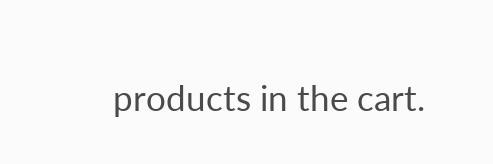products in the cart.